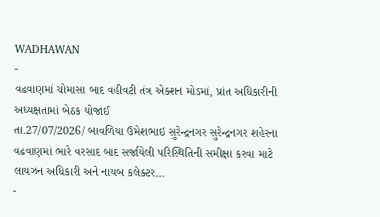WADHAWAN
-
વઢવાણમાં ચોમાસા બાદ વહીવટી તંત્ર એક્શન મોડમાં, પ્રાંત અધિકારીની અધ્યક્ષતામાં બેઠક યોજાઈ
તા.27/07/2026/ બાવળિયા ઉમેશભાઇ સુરેન્દ્રનગર સુરેન્દ્રનગર શહેરના વઢવાણમાં ભારે વરસાદ બાદ સર્જાયેલી પરિસ્થિતિની સમીક્ષા કરવા માટે લાયઝન અધિકારી અને નાયબ કલેક્ટર…
-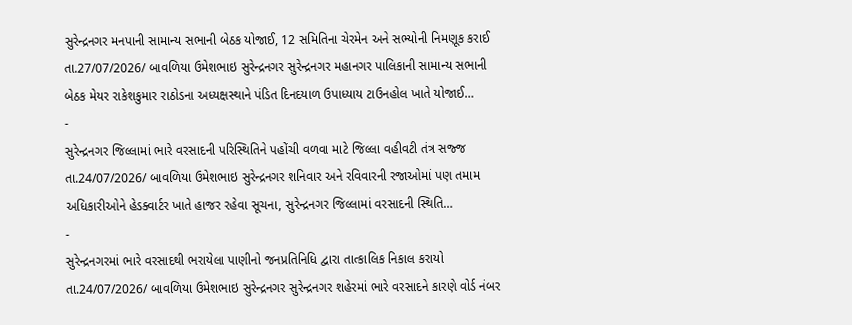સુરેન્દ્રનગર મનપાની સામાન્ય સભાની બેઠક યોજાઈ, 12 સમિતિના ચેરમેન અને સભ્યોની નિમણૂક કરાઈ
તા.27/07/2026/ બાવળિયા ઉમેશભાઇ સુરેન્દ્રનગર સુરેન્દ્રનગર મહાનગર પાલિકાની સામાન્ય સભાની બેઠક મેયર રાકેશકુમાર રાઠોડના અધ્યક્ષસ્થાને પંડિત દિનદયાળ ઉપાધ્યાય ટાઉનહોલ ખાતે યોજાઈ…
-
સુરેન્દ્રનગર જિલ્લામાં ભારે વરસાદની પરિસ્થિતિને પહોંચી વળવા માટે જિલ્લા વહીવટી તંત્ર સજ્જ
તા.24/07/2026/ બાવળિયા ઉમેશભાઇ સુરેન્દ્રનગર શનિવાર અને રવિવારની રજાઓમાં પણ તમામ અધિકારીઓને હેડક્વાર્ટર ખાતે હાજર રહેવા સૂચના, સુરેન્દ્રનગર જિલ્લામાં વરસાદની સ્થિતિ…
-
સુરેન્દ્રનગરમાં ભારે વરસાદથી ભરાયેલા પાણીનો જનપ્રતિનિધિ દ્વારા તાત્કાલિક નિકાલ કરાયો
તા.24/07/2026/ બાવળિયા ઉમેશભાઇ સુરેન્દ્રનગર સુરેન્દ્રનગર શહેરમાં ભારે વરસાદને કારણે વોર્ડ નંબર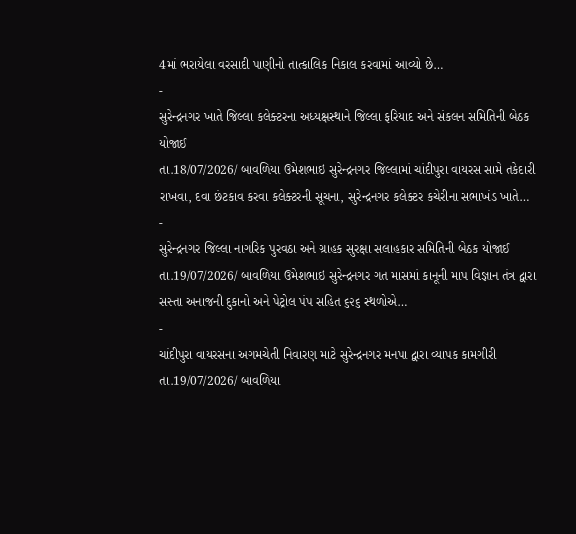4માં ભરાયેલા વરસાદી પાણીનો તાત્કાલિક નિકાલ કરવામાં આવ્યો છે…
-
સુરેન્દ્રનગર ખાતે જિલ્લા કલેક્ટરના અધ્યક્ષસ્થાને જિલ્લા ફરિયાદ અને સંકલન સમિતિની બેઠક યોજાઈ
તા.18/07/2026/ બાવળિયા ઉમેશભાઇ સુરેન્દ્રનગર જિલ્લામાં ચાંદીપુરા વાયરસ સામે તકેદારી રાખવા, દવા છંટકાવ કરવા કલેક્ટરની સૂચના, સુરેન્દ્રનગર કલેક્ટર કચેરીના સભાખંડ ખાતે…
-
સુરેન્દ્રનગર જિલ્લા નાગરિક પુરવઠા અને ગ્રાહક સુરક્ષા સલાહકાર સમિતિની બેઠક યોજાઈ
તા.19/07/2026/ બાવળિયા ઉમેશભાઇ સુરેન્દ્રનગર ગત માસમાં કાનૂની માપ વિજ્ઞાન તંત્ર દ્વારા સસ્તા અનાજની દુકાનો અને પેટ્રોલ પંપ સહિત ૬૨૬ સ્થળોએ…
-
ચાંદીપુરા વાયરસના અગમચેતી નિવારણ માટે સુરેન્દ્રનગર મનપા દ્વારા વ્યાપક કામગીરી
તા.19/07/2026/ બાવળિયા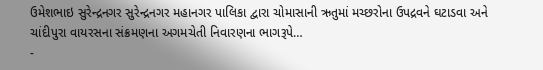ઉમેશભાઇ સુરેન્દ્રનગર સુરેન્દ્રનગર મહાનગર પાલિકા દ્વારા ચોમાસાની ઋતુમાં મચ્છરોના ઉપદ્રવને ઘટાડવા અને ચાંદીપુરા વાયરસના સંક્રમણના અગમચેતી નિવારણના ભાગરૂપે…
-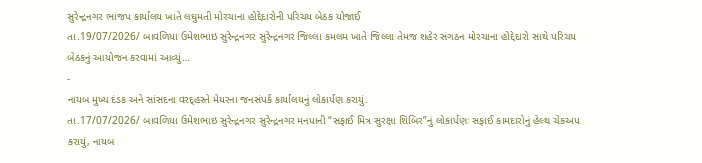સુરેન્દ્રનગર ભાજપ કાર્યાલય ખાતે લઘુમતી મોરચાના હોદ્દેદારોની પરિચય બેઠક યોજાઈ
તા.19/07/2026/ બાવળિયા ઉમેશભાઇ સુરેન્દ્રનગર સુરેન્દ્રનગર જિલ્લા કમલમ ખાતે જિલ્લા તેમજ શહેર સંગઠન મોરચાના હોદ્દેદારો સાથે પરિચય બેઠકનું આયોજન કરવામાં આવ્યું…
-
નાયબ મુખ્ય દંડક અને સાંસદના વરદ્હસ્તે મેયરના જનસંપર્ક કાર્યાલયનું લોકાર્પણ કરાયું.
તા.17/07/2026/ બાવળિયા ઉમેશભાઇ સુરેન્દ્રનગર સુરેન્દ્રનગર મનપાની “સફાઈ મિત્ર સુરક્ષા શિબિર”નું લોકાર્પણઃ સફાઈ કામદારોનું હેલ્થ ચેકઅપ કરાયું, નાયબ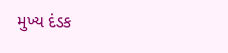મુખ્ય દંડક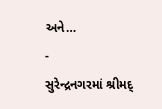અને…
-
સુરેન્દ્રનગરમાં શ્રીમદ્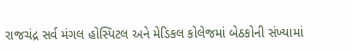રાજચંદ્ર સર્વ મંગલ હોસ્પિટલ અને મેડિકલ કોલેજમાં બેઠકોની સંખ્યામાં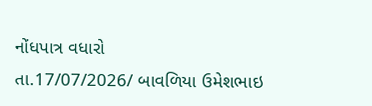નોંધપાત્ર વધારો
તા.17/07/2026/ બાવળિયા ઉમેશભાઇ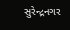સુરેન્દ્રનગર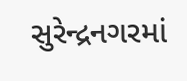સુરેન્દ્રનગરમાં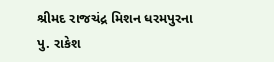શ્રીમદ રાજચંદ્ર મિશન ધરમપુરના પુ. રાકેશ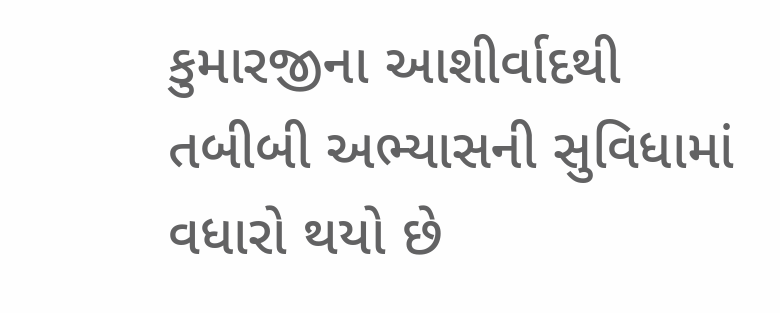કુમારજીના આશીર્વાદથી તબીબી અભ્યાસની સુવિધામાં વધારો થયો છે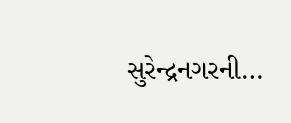સુરેન્દ્રનગરની…